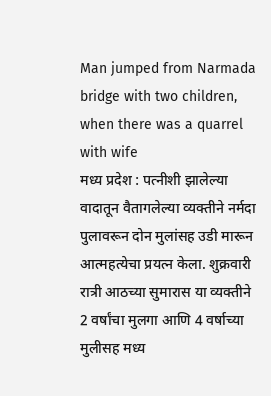Man jumped from Narmada bridge with two children, when there was a quarrel with wife
मध्य प्रदेश : पत्नीशी झालेल्या वादातून वैतागलेल्या व्यक्तीने नर्मदा पुलावरून दोन मुलांसह उडी मारून आत्महत्येचा प्रयत्न केला. शुक्रवारी रात्री आठच्या सुमारास या व्यक्तीने 2 वर्षांचा मुलगा आणि 4 वर्षाच्या मुलीसह मध्य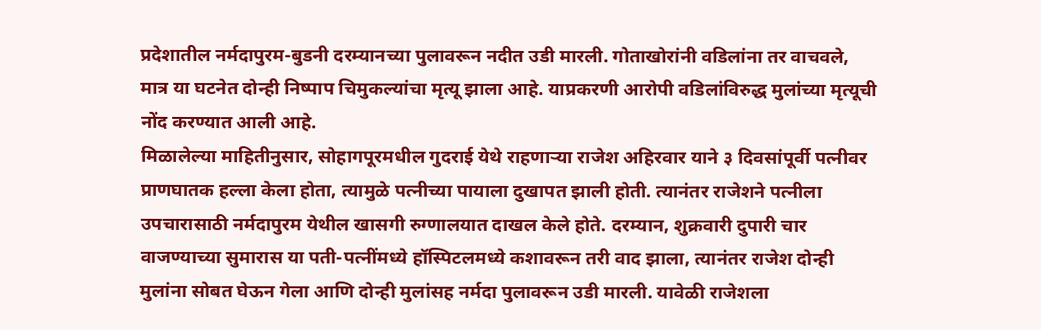प्रदेशातील नर्मदापुरम-बुडनी दरम्यानच्या पुलावरून नदीत उडी मारली. गोताखोरांनी वडिलांना तर वाचवले, मात्र या घटनेत दोन्ही निष्पाप चिमुकल्यांचा मृत्यू झाला आहे. याप्रकरणी आरोपी वडिलांविरुद्ध मुलांच्या मृत्यूची नोंद करण्यात आली आहे.
मिळालेल्या माहितीनुसार, सोहागपूरमधील गुदराई येथे राहणाऱ्या राजेश अहिरवार याने ३ दिवसांपूर्वी पत्नीवर प्राणघातक हल्ला केला होता, त्यामुळे पत्नीच्या पायाला दुखापत झाली होती. त्यानंतर राजेशने पत्नीला उपचारासाठी नर्मदापुरम येथील खासगी रुग्णालयात दाखल केले होते. दरम्यान, शुक्रवारी दुपारी चार वाजण्याच्या सुमारास या पती-पत्नींमध्ये हॉस्पिटलमध्ये कशावरून तरी वाद झाला, त्यानंतर राजेश दोन्ही मुलांना सोबत घेऊन गेला आणि दोन्ही मुलांसह नर्मदा पुलावरून उडी मारली. यावेळी राजेशला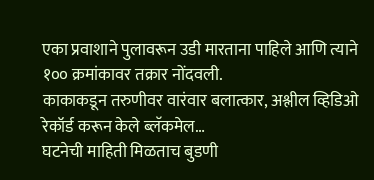एका प्रवाशाने पुलावरून उडी मारताना पाहिले आणि त्याने १०० क्रमांकावर तक्रार नोंदवली.
काकाकडून तरुणीवर वारंवार बलात्कार, अश्लील व्हिडिओ रेकॉर्ड करून केले ब्लॅकमेल…
घटनेची माहिती मिळताच बुडणी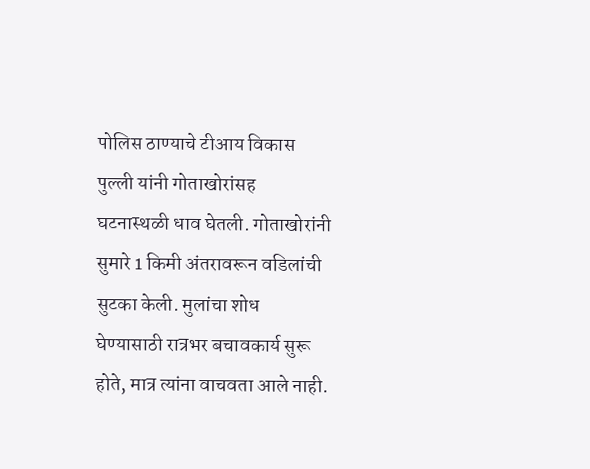पोलिस ठाण्याचे टीआय विकास पुल्ली यांनी गोताखोरांसह घटनास्थळी धाव घेतली. गोताखोरांनी सुमारे 1 किमी अंतरावरून वडिलांची सुटका केली. मुलांचा शोध घेण्यासाठी रात्रभर बचावकार्य सुरू होते, मात्र त्यांना वाचवता आले नाही.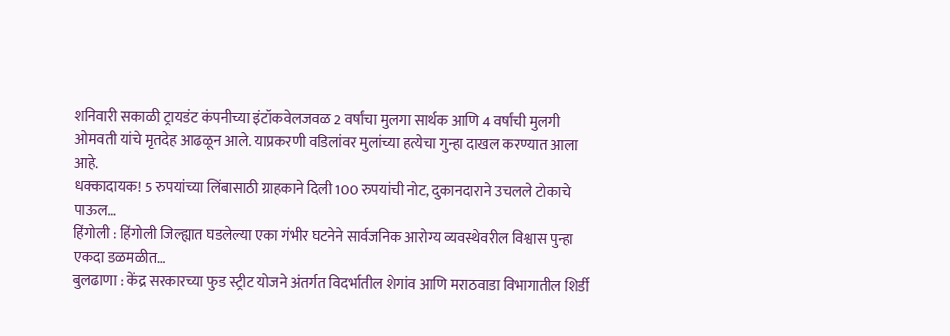शनिवारी सकाळी ट्रायडंट कंपनीच्या इंटॉकवेलजवळ 2 वर्षांचा मुलगा सार्थक आणि 4 वर्षांची मुलगी ओमवती यांचे मृतदेह आढळून आले. याप्रकरणी वडिलांवर मुलांच्या हत्येचा गुन्हा दाखल करण्यात आला आहे.
धक्कादायक! 5 रुपयांच्या लिंबासाठी ग्राहकाने दिली 100 रुपयांची नोट, दुकानदाराने उचलले टोकाचे पाऊल…
हिंगोली : हिंगोली जिल्ह्यात घडलेल्या एका गंभीर घटनेने सार्वजनिक आरोग्य व्यवस्थेवरील विश्वास पुन्हा एकदा डळमळीत…
बुलढाणा : केंद्र सरकारच्या फुड स्ट्रीट योजने अंतर्गत विदर्भातील शेगांव आणि मराठवाडा विभागातील शिर्डी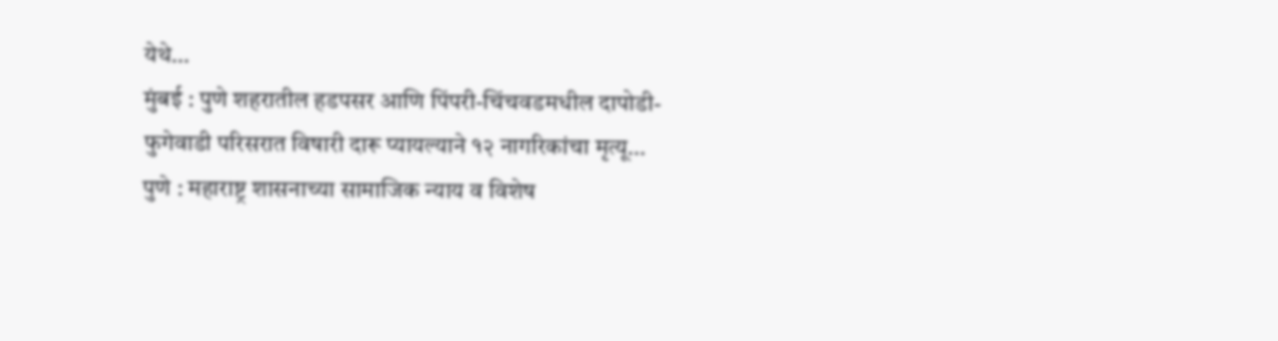येथे…
मुंबई : पुणे शहरातील हडपसर आणि पिंपरी-चिंचवडमधील दापोडी-फुगेवाडी परिसरात विषारी दारू प्यायल्याने १२ नागरिकांचा मृत्यू…
पुणे : महाराष्ट्र शासनाच्या सामाजिक न्याय व विशेष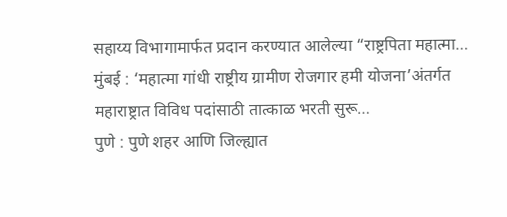सहाय्य विभागामार्फत प्रदान करण्यात आलेल्या “राष्ट्रपिता महात्मा…
मुंबई : ‘महात्मा गांधी राष्ट्रीय ग्रामीण रोजगार हमी योजना’अंतर्गत महाराष्ट्रात विविध पदांसाठी तात्काळ भरती सुरू…
पुणे : पुणे शहर आणि जिल्ह्यात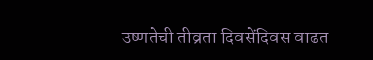उष्णतेची तीव्रता दिवसेंदिवस वाढत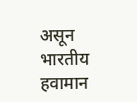असून भारतीय हवामान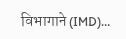विभागाने (IMD)…